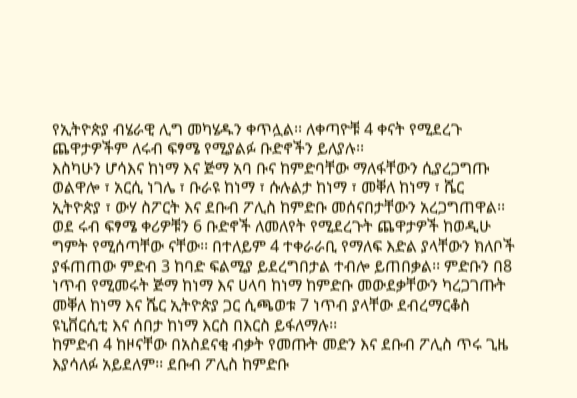የኢትዮጵያ ብሄራዊ ሊግ መካሄዱን ቀጥሏል፡፡ ለቀጣዮቹ 4 ቀናት የሚደረጉ ጨዋታዎችም ለሩብ ፍፃሜ የሚያልፉ ቡድኖችን ይለያሉ፡፡
እስካሁን ሆሳእና ከነማ እና ጅማ አባ ቡና ከምድባቸው ማለፋቸውን ሲያረጋግጡ ወልዋሎ ፣ አርሲ ነገሌ ፣ ቡራዩ ከነማ ፣ ሱሉልታ ከነማ ፣ መቐለ ከነማ ፣ ሼር ኢትዮጵያ ፣ ውሃ ስፖርት እና ደቡብ ፖሊስ ከምድቡ መሰናበታቸውን አረጋግጠዋል፡፡
ወደ ሩብ ፍፃሜ ቀሪዎቹን 6 ቡድኖች ለመለየት የሚደረጉት ጨዋታዎች ከወዲሁ ግምት የሚሰጣቸው ናቸው፡፡ በተለይም 4 ተቀራራቢ የማለፍ እድል ያላቸውን ክለቦች ያፋጠጠው ምድብ 3 ከባድ ፍልሚያ ይደረግበታል ተብሎ ይጠበቃል፡፡ ምድቡን በ8 ነጥብ የሚመሩት ጅማ ከነማ እና ሀላባ ከነማ ከምድቡ መውደቃቸውን ካረጋገጡት መቐለ ከነማ እና ሼር ኢትዮጵያ ጋር ሲጫወቱ 7 ነጥብ ያላቸው ደብረማርቆስ ዩኒቨርሲቲ እና ሰበታ ከነማ እርስ በእርስ ይፋለማሉ፡፡
ከምድብ 4 ከዞናቸው በአስደናቂ ብቃት የመጡት መድን እና ደቡብ ፖሊስ ጥሩ ጊዜ እያሳለፉ አይደለም፡፡ ደቡብ ፖሊስ ከምድቡ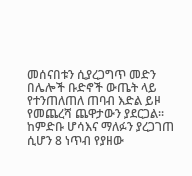መሰናበቱን ሲያረጋግጥ መድን በሌሎች ቡድኖች ውጤት ላይ የተንጠለጠለ ጠባብ እድል ይዞ የመጨረሻ ጨዋታውን ያደርጋል፡፡
ከምድቡ ሆሳእና ማለፉን ያረጋገጠ ሲሆን 8 ነጥብ የያዘው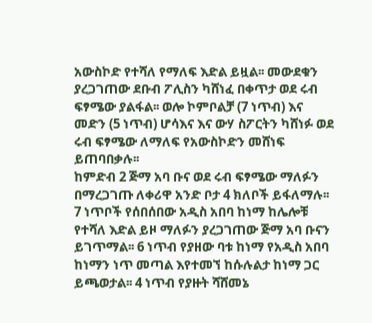አውስኮድ የተሻለ የማለፍ እድል ይዟል፡፡ መውደቁን ያረጋገጠው ደቡብ ፖሊስን ካሸነፈ በቀጥታ ወደ ሩብ ፍፃሜው ያልፋል፡፡ ወሎ ኮምቦልቻ (7 ነጥብ) እና መድን (5 ነጥብ) ሆሳእና እና ውሃ ስፖርትን ካሸነፉ ወደ ሩብ ፍፃሜው ለማለፍ የአውስኮድን መሸነፍ ይጠባበቃሉ፡፡
ከምድብ 2 ጅማ አባ ቡና ወደ ሩብ ፍፃሜው ማለፉን በማረጋገጡ ለቀሪዋ አንድ ቦታ 4 ክለቦች ይፋለማሉ፡፡ 7 ነጥቦች የሰበሰበው አዲስ አበባ ከነማ ከሌሎቹ የተሻለ እድል ይዞ ማለፉን ያረጋገጠው ጅማ አባ ቡናን ይገጥማል፡፡ 6 ነጥብ የያዘው ባቱ ከነማ የአዲስ አበባ ከነማን ነጥ መጣል እየተመኘ ከሱሉልታ ከነማ ጋር ይጫወታል፡፡ 4 ነጥብ የያዙት ሻሸመኔ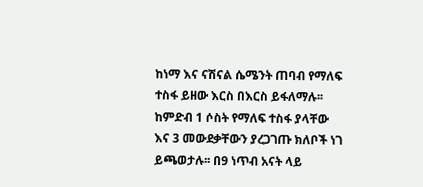ከነማ እና ናሽናል ሴሜንት ጠባብ የማለፍ ተስፋ ይዘው እርስ በእርስ ይፋለማሉ፡፡
ከምድብ 1 ሶስት የማለፍ ተስፋ ያላቸው እና 3 መውደቃቸውን ያረጋገጡ ክለቦች ነገ ይጫወታሉ፡፡ በ9 ነጥብ አናት ላይ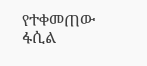የተቀመጠው ፋሲል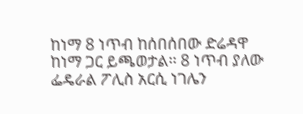ከነማ 8 ነጥብ ከሰበሰበው ድሬዳዋ ከነማ ጋር ይጫወታል፡፡ 8 ነጥብ ያለው ፌዴራል ፖሊስ አርሲ ነገሌን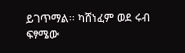ይገጥማል፡፡ ካሸነፈም ወደ ሩብ ፍፃሜው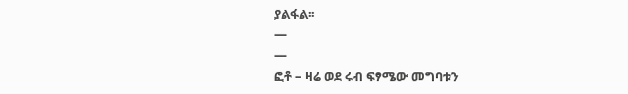ያልፋል፡፡
—
—
ፎቶ – ዛሬ ወደ ሩብ ፍፃሜው መግባቱን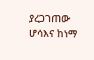ያረጋገጠው ሆሳእና ከነማ